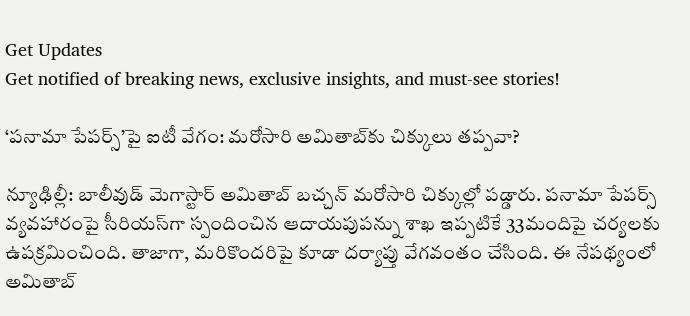Get Updates
Get notified of breaking news, exclusive insights, and must-see stories!

‘పనామా పేపర్స్‌’పై ఐటీ వేగం: మరోసారి అమితాబ్‌కు చిక్కులు తప్పవా?

న్యూఢిల్లీ: బాలీవుడ్ మెగాస్టార్ అమితాబ్ బచ్చన్ మరోసారి చిక్కుల్లో పడ్డారు. పనామా పేపర్స్ వ్యవహారంపై సీరియస్‌గా స్పందించిన ఆదాయపుపన్ను శాఖ ఇప్పటికే 33మందిపై చర్యలకు ఉపక్రమించింది. తాజాగా, మరికొందరిపై కూడా దర్యాప్తు వేగవంతం చేసింది. ఈ నేపథ్యంలో అమితాబ్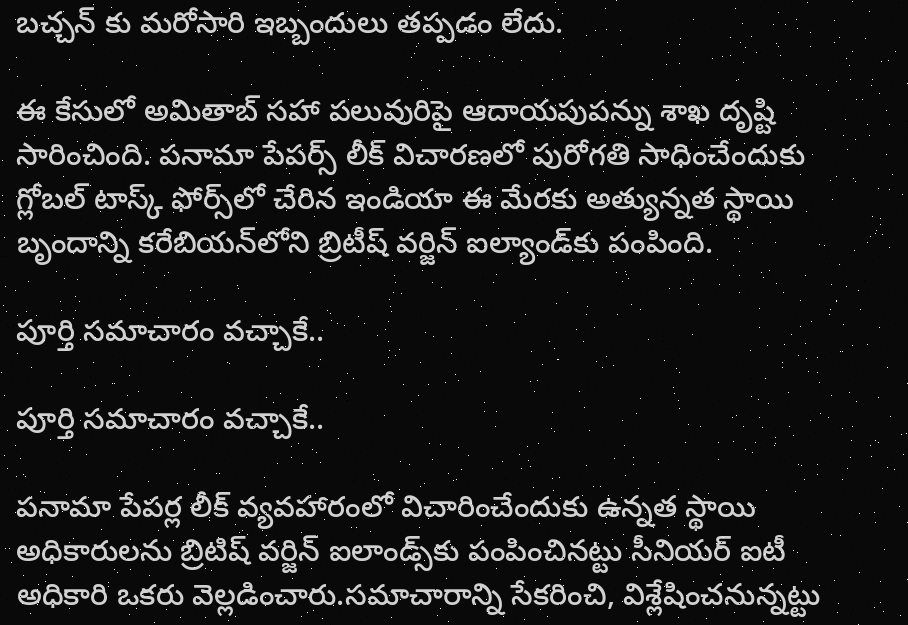బచ్చన్ కు మరోసారి ఇబ్బందులు తప్పడం లేదు.

ఈ కేసులో అమితాబ్ సహా పలువురిపై ఆదాయపుపన్ను శాఖ దృష్టి సారించింది. పనామా పేపర్స్ లీక్ విచారణలో పురోగతి సాధించేందుకు గ్లోబల్ టాస్క్ ఫోర్స్‌లో చేరిన ఇండియా ఈ మేరకు అత్యున్నత స్థాయి బృందాన్ని కరేబియన్‌లోని బ్రిటీష్ వర్జిన్ ఐల్యాండ్‌కు పంపింది.

పూర్తి సమాచారం వచ్చాకే..

పూర్తి సమాచారం వచ్చాకే..

పనామా పేపర్ల లీక్‌ వ్యవహారంలో విచారించేందుకు ఉన్నత స్థాయి అధికారులను బ్రిటిష్ వర్జిన్ ఐలాండ్స్‌కు పంపించినట్టు సీనియర్ ఐటీ అధికారి ఒకరు వెల్లడించారు.సమాచారాన్ని సేకరించి, విశ్లేషించనున్నట్టు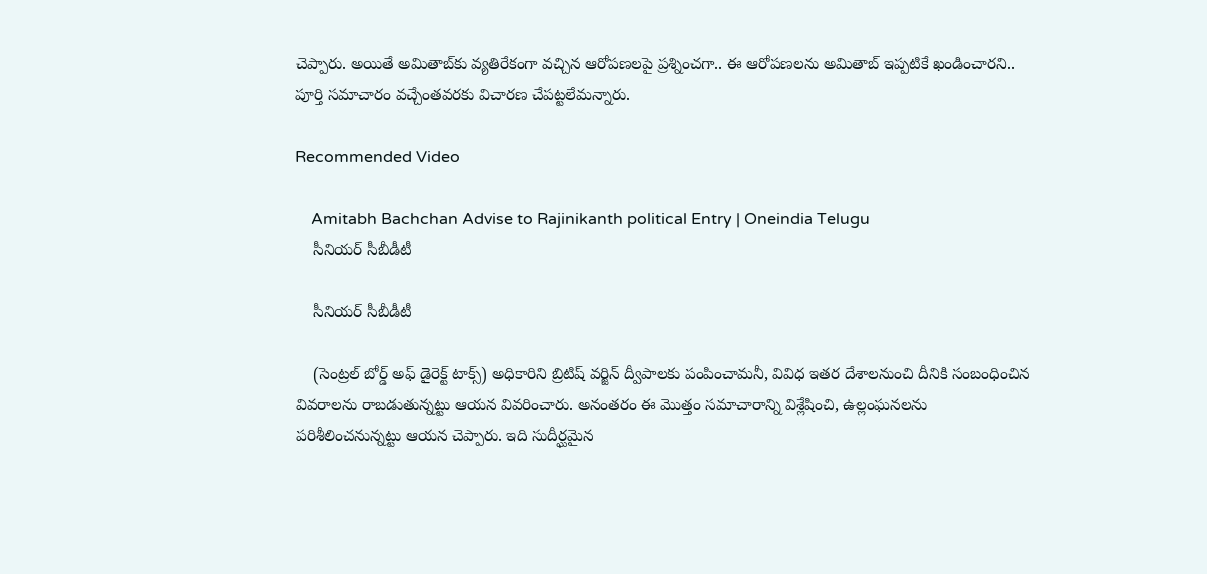చెప్పారు. అయితే అమితాబ్‌కు వ్యతిరేకంగా వచ్చిన ఆరోపణలపై ప్రశ్నించగా.. ఈ ఆరోపణలను అమితాబ్‌ ఇప్పటికే ఖండించారని.. పూర్తి సమాచారం వచ్చేంతవరకు విచారణ చేపట్టలేమన్నారు.

Recommended Video

    Amitabh Bachchan Advise to Rajinikanth political Entry | Oneindia Telugu
    సీనియర్ సీబీడీటీ

    సీనియర్ సీబీడీటీ

    (సెంట్రల్ బోర్డ్ అఫ్ డైరెక్ట్ టాక్స్) అధికారిని బ్రిటిష్ వర్జిన్ ద్వీపాలకు పంపించామనీ, వివిధ ఇతర దేశాలనుంచి దీనికి సంబంధించిన వివరాలను రాబడుతున్నట్టు ఆయన వివరించారు. అనంతరం ఈ మొత్తం సమాచారాన్ని విశ్లేషించి, ఉల్లంఘనలను పరిశీలించనున్నట్టు ఆయన చెప్పారు. ఇది సుదీర్ఘమైన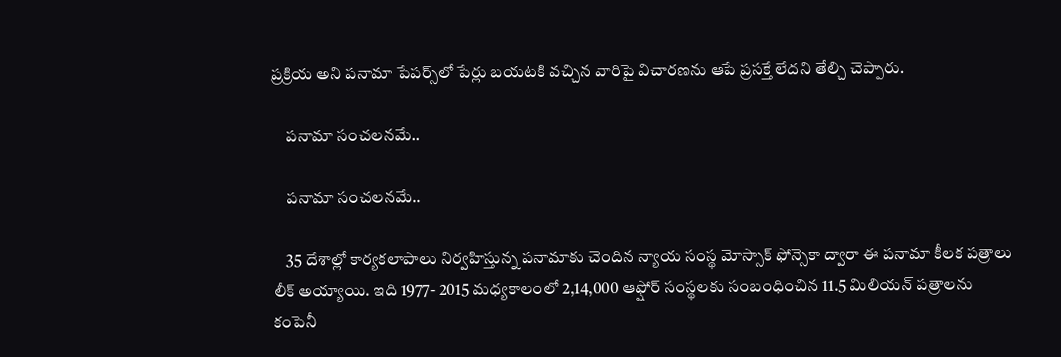ప్రక్రియ అని పనామా పేపర్స్‌లో పేర్లు బయటకి వచ్చిన వారిపై విచారణను ఆపే ప్రసక్తే లేదని తేల్చి చెప్పారు.

    పనామా సంచలనమే..

    పనామా సంచలనమే..

    35 దేశాల్లో కార్యకలాపాలు నిర్వహిస్తున్న పనామాకు చెందిన న్యాయ సంస్థ మోస్సాక్ ఫోన్సెకా ద్వారా ఈ పనామా కీలక పత్రాలు లీక్‌ అయ్యాయి. ఇది 1977- 2015 మధ్యకాలంలో 2,14,000 ఆఫ్షోర్ సంస్థలకు సంబంధించిన 11.5 మిలియన్ పత్రాలను కంపెనీ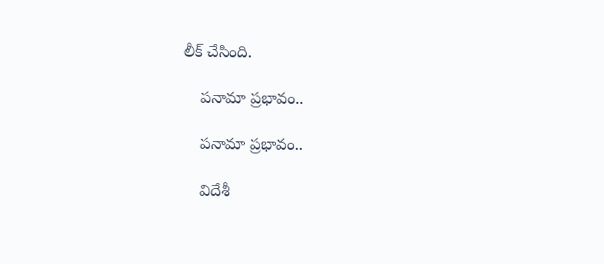లీక్‌ చేసింది.

    పనామా ప్రభావం..

    పనామా ప్రభావం..

    విదేశీ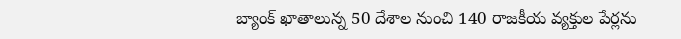బ్యాంక్‌ ఖాతాలున్న 50 దేశాల నుంచి 140 రాజకీయ వ్యక్తుల పేర్లను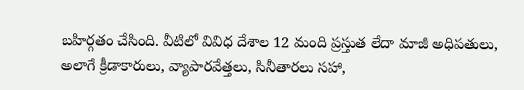బహిర్గతం చేసింది. వీటిలో వివిధ దేశాల 12 మంది ప్రస్తుత లేదా మాజీ అధిపతులు, అలాగే క్రీడాకారులు, వ్యాపారవేత్తలు, సినీతారలు సహా,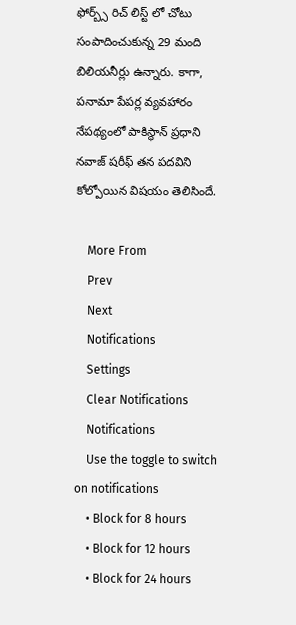ఫోర్బ్స్ రిచ్ లిస్ట్ లో చోటు సంపాదించుకున్న 29 మంది బిలియనీర్లు ఉన్నారు. కాగా, పనామా పేపర్ల వ్యవహారం నేపథ్యంలో పాకిస్థాన్ ప్రధాని నవాజ్ షరీఫ్ తన పదవిని కోల్పోయిన విషయం తెలిసిందే.

    More From
    Prev
    Next
    Notifications
    Settings
    Clear Notifications
    Notifications
    Use the toggle to switch on notifications
    • Block for 8 hours
    • Block for 12 hours
    • Block for 24 hours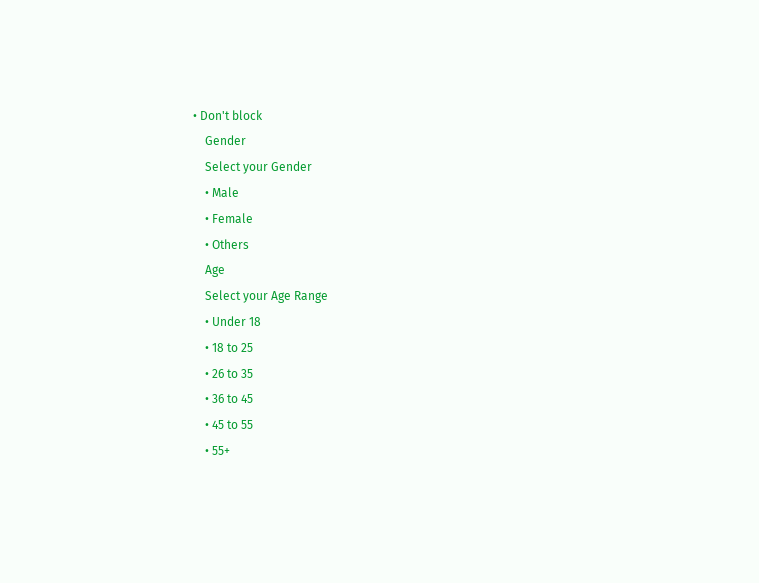• Don't block
    Gender
    Select your Gender
    • Male
    • Female
    • Others
    Age
    Select your Age Range
    • Under 18
    • 18 to 25
    • 26 to 35
    • 36 to 45
    • 45 to 55
    • 55+